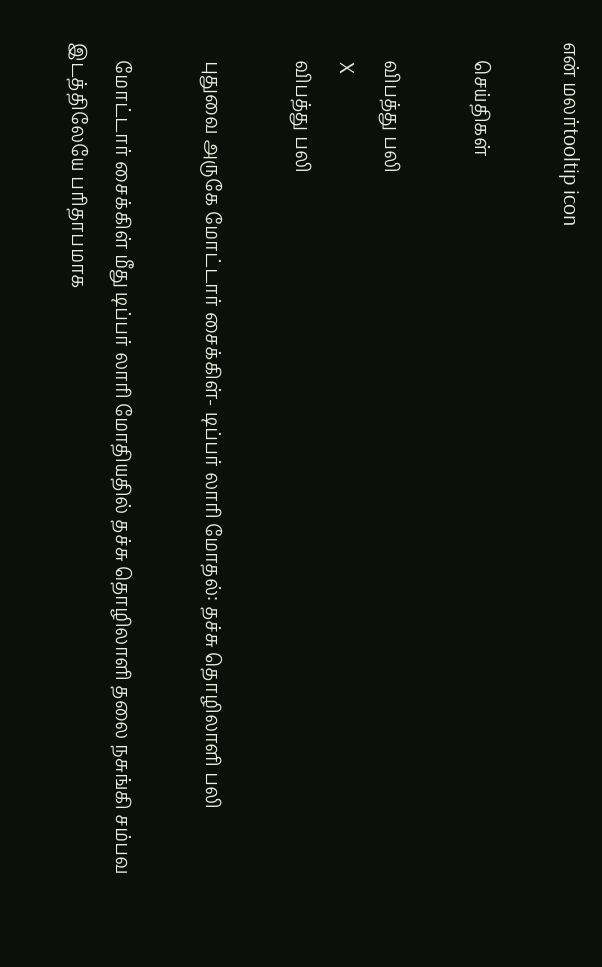என் மலர்tooltip icon

    செய்திகள்

    விபத்து பலி
    X
    விபத்து பலி

    புதுவை அருகே மோட்டார் சைக்கிள்- டிப்பர் லாரி மோதல்: தச்சு தொழிலாளி பலி

    மோட்டார் சைக்கிள் மீது டிப்பர் லாரி மோதியதில் தச்சு தொழிலாளி தலை நசுங்கி சம்பவ இடத்திலேயே பரிதாபமாக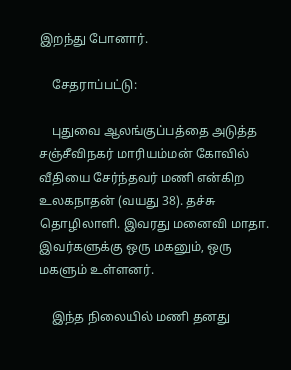இறந்து போனார்.

    சேதராப்பட்டு:

    புதுவை ஆலங்குப்பத்தை அடுத்த சஞ்சீவிநகர் மாரியம்மன் கோவில் வீதியை சேர்ந்தவர் மணி என்கிற உலகநாதன் (வயது 38). தச்சு தொழிலாளி. இவரது மனைவி மாதா. இவர்களுக்கு ஒரு மகனும், ஒரு மகளும் உள்ளனர்.

    இந்த நிலையில் மணி தனது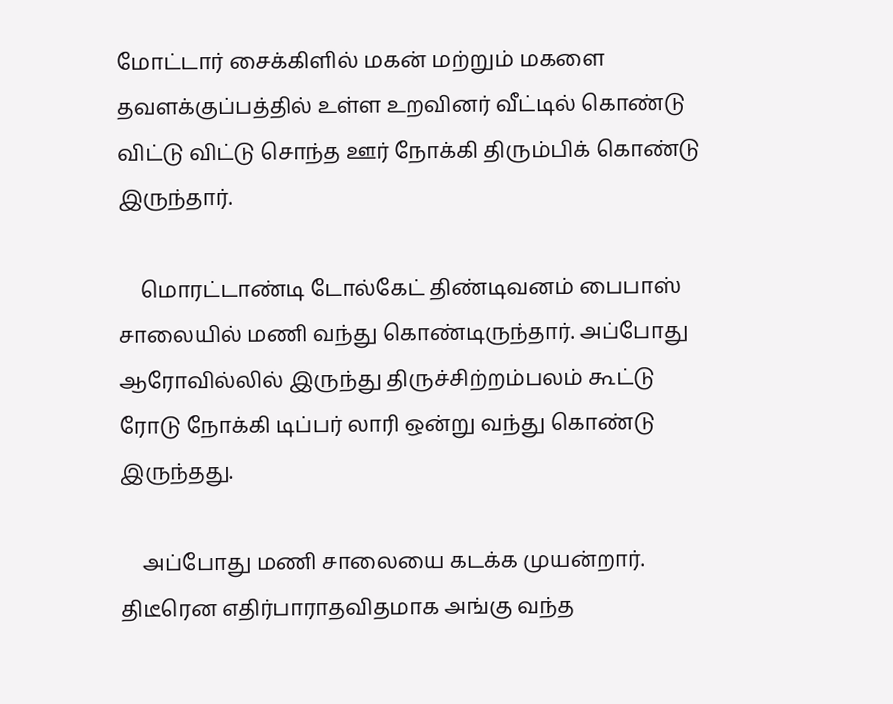மோட்டார் சைக்கிளில் மகன் மற்றும் மகளை தவளக்குப்பத்தில் உள்ள உறவினர் வீட்டில் கொண்டு விட்டு விட்டு சொந்த ஊர் நோக்கி திரும்பிக் கொண்டு இருந்தார்.

    மொரட்டாண்டி டோல்கேட் திண்டிவனம் பைபாஸ் சாலையில் மணி வந்து கொண்டிருந்தார். அப்போது ஆரோவில்லில் இருந்து திருச்சிற்றம்பலம் கூட்டு ரோடு நோக்கி டிப்பர் லாரி ஒன்று வந்து கொண்டு இருந்தது.

    அப்போது மணி சாலையை கடக்க முயன்றார். திடீரென எதிர்பாராதவிதமாக அங்கு வந்த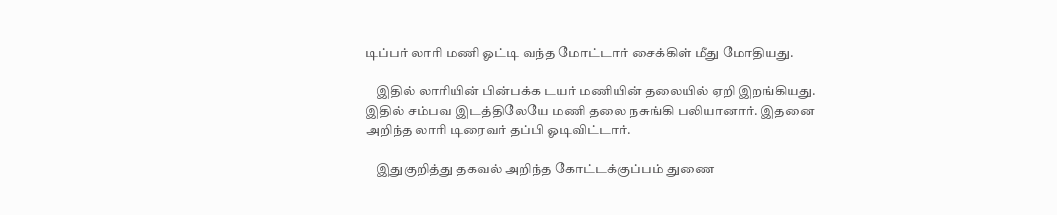டிப்பர் லாரி மணி ஓட்டி வந்த மோட்டார் சைக்கிள் மீது மோதியது.

    இதில் லாரியின் பின்பக்க டயர் மணியின் தலையில் ஏறி இறங்கியது. இதில் சம்பவ இடத்திலேயே மணி தலை நசுங்கி பலியானார். இதனை அறிந்த லாரி டிரைவர் தப்பி ஓடிவிட்டார்.

    இதுகுறித்து தகவல் அறிந்த கோட்டக்குப்பம் துணை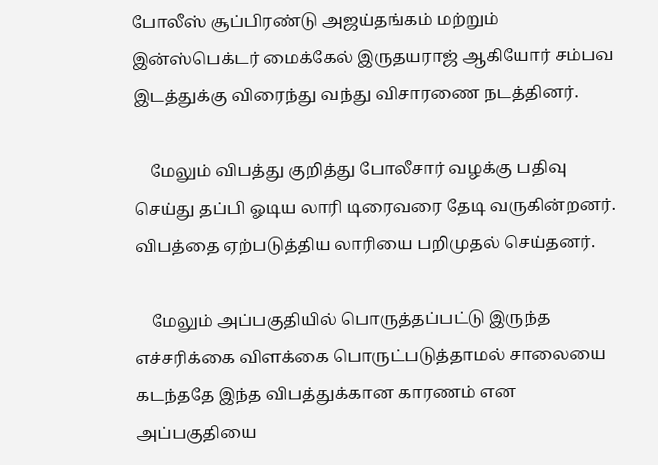போலீஸ் சூப்பிரண்டு அஜய்தங்கம் மற்றும் இன்ஸ்பெக்டர் மைக்கேல் இருதயராஜ் ஆகியோர் சம்பவ இடத்துக்கு விரைந்து வந்து விசாரணை நடத்தினர்.

    மேலும் விபத்து குறித்து போலீசார் வழக்கு பதிவு செய்து தப்பி ஓடிய லாரி டிரைவரை தேடி வருகின்றனர். விபத்தை ஏற்படுத்திய லாரியை பறிமுதல் செய்தனர்.

    மேலும் அப்பகுதியில் பொருத்தப்பட்டு இருந்த எச்சரிக்கை விளக்கை பொருட்படுத்தாமல் சாலையை கடந்ததே இந்த விபத்துக்கான காரணம் என அப்பகுதியை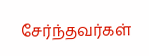சேர்ந்தவர்கள்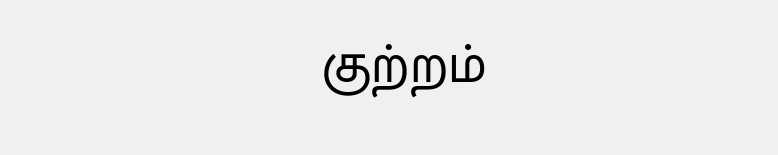குற்றம்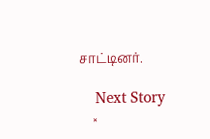சாட்டினர்.

    Next Story
    ×